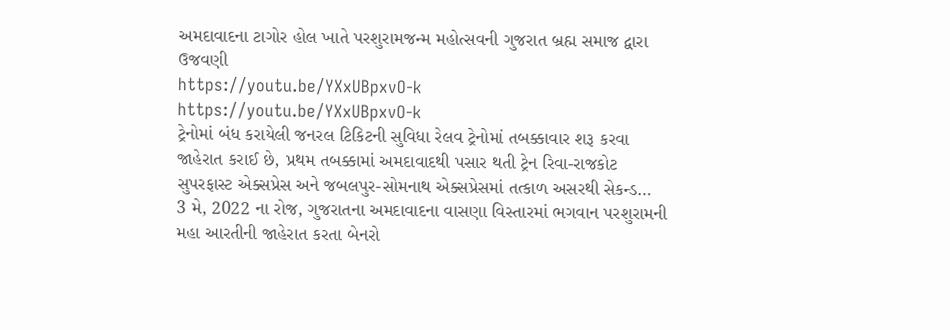અમદાવાદના ટાગોર હોલ ખાતે પરશુરામજન્મ મહોત્સવની ગુજરાત બ્રહ્મ સમાજ દ્વારા ઉજવણી
https://youtu.be/YXxUBpxvO-k
https://youtu.be/YXxUBpxvO-k
ટ્રેનોમાં બંધ કરાયેલી જનરલ ટિકિટની સુવિધા રેલવ ટ્રેનોમાં તબક્કાવાર શરૂ કરવા જાહેરાત કરાઈ છે, પ્રથમ તબક્કામાં અમદાવાદથી પસાર થતી ટ્રેન રિવા-રાજકોટ સુપરફાસ્ટ એક્સપ્રેસ અને જબલપુર-સોમનાથ એક્સપ્રેસમાં તત્કાળ અસરથી સેકન્ડ…
3 મે, 2022 ના રોજ, ગુજરાતના અમદાવાદના વાસણા વિસ્તારમાં ભગવાન પરશુરામની મહા આરતીની જાહેરાત કરતા બેનરો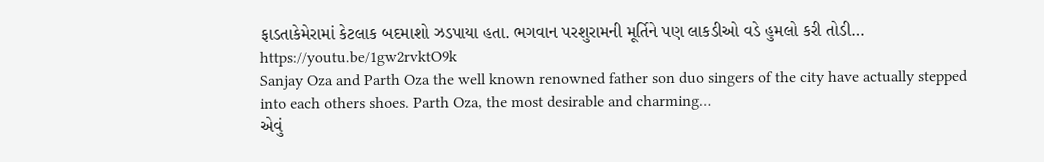ફાડતાકેમેરામાં કેટલાક બદમાશો ઝડપાયા હતા. ભગવાન પરશુરામની મૂર્તિને પણ લાકડીઓ વડે હુમલો કરી તોડી…
https://youtu.be/1gw2rvktO9k
Sanjay Oza and Parth Oza the well known renowned father son duo singers of the city have actually stepped into each others shoes. Parth Oza, the most desirable and charming…
એવું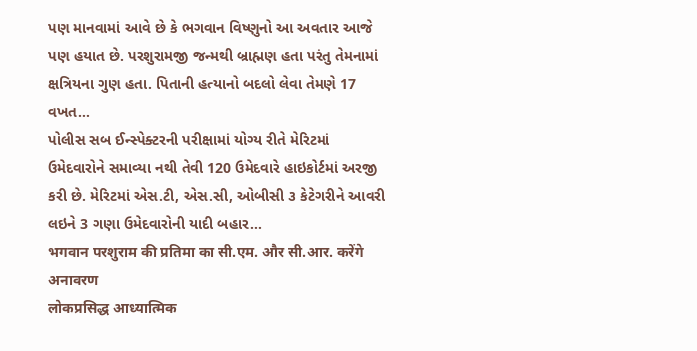પણ માનવામાં આવે છે કે ભગવાન વિષ્ણુનો આ અવતાર આજે પણ હયાત છે. પરશુરામજી જન્મથી બ્રાહ્મણ હતા પરંતુ તેમનામાં ક્ષત્રિયના ગુણ હતા. પિતાની હત્યાનો બદલો લેવા તેમણે 17 વખત…
પોલીસ સબ ઈન્સ્પેક્ટરની પરીક્ષામાં યોગ્ય રીતે મેરિટમાં ઉમેદવારોને સમાવ્યા નથી તેવી 120 ઉમેદવારે હાઇકોર્ટમાં અરજી કરી છે. મેરિટમાં એસ.ટી, એસ.સી, ઓબીસી ૩ કેટેગરીને આવરી લઇને 3 ગણા ઉમેદવારોની યાદી બહાર…
भगवान परशुराम की प्रतिमा का सी.एम. और सी.आर. करेंगे अनावरण
लोकप्रसिद्ध आध्यात्मिक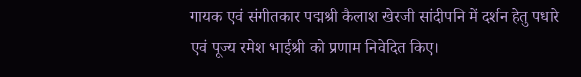गायक एवं संगीतकार पद्मश्री कैलाश खेरजी सांदीपनि में दर्शन हेतु पधारे एवं पूज्य रमेश भाईश्री को प्रणाम निवेदित किए।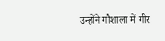उन्होंने गौशाला में गीर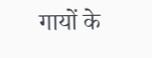गायों के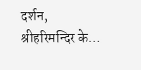दर्शन, श्रीहरिमन्दिर के…